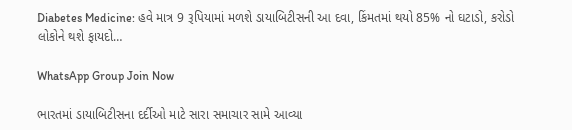Diabetes Medicine: હવે માત્ર 9 રૂપિયામાં મળશે ડાયાબિટીસની આ દવા, કિંમતમાં થયો 85% નો ઘટાડો, કરોડો લોકોને થશે ફાયદો…

WhatsApp Group Join Now

ભારતમાં ડાયાબિટીસના દર્દીઓ માટે સારા સમાચાર સામે આવ્યા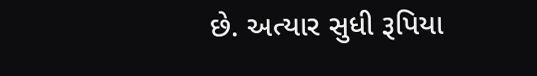છે. અત્યાર સુધી રૂપિયા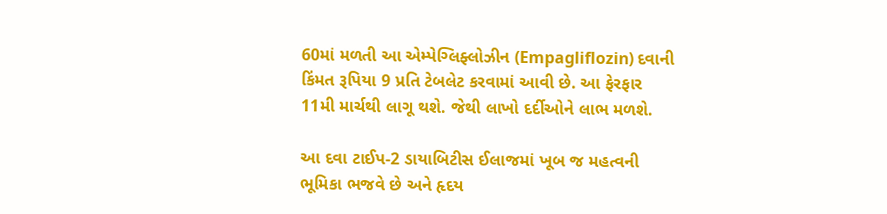60માં મળતી આ એમ્પેગ્લિફ્લોઝીન (Empagliflozin) દવાની કિંમત રૂપિયા 9 પ્રતિ ટેબલેટ કરવામાં આવી છે. આ ફેરફાર 11મી માર્ચથી લાગૂ થશે. જેથી લાખો દર્દીઓને લાભ મળશે.

આ દવા ટાઈપ-2 ડાયાબિટીસ ઈલાજમાં ખૂબ જ મહત્વની ભૂમિકા ભજવે છે અને હૃદય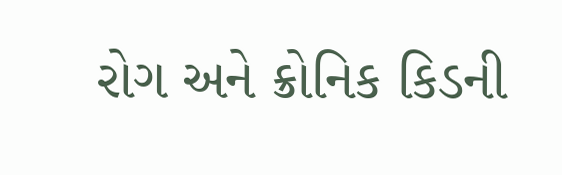રોગ અને ક્રોનિક કિડની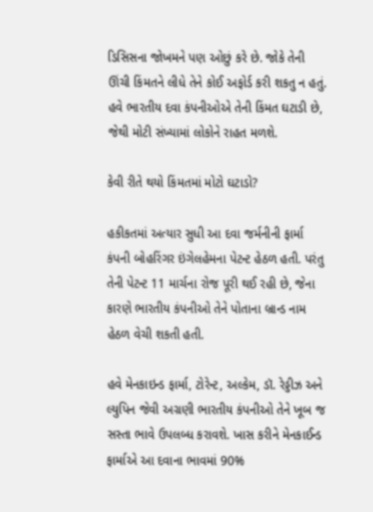ડિસિસના જોખમને પણ ઓછું કરે છે. જોકે તેની ઊંચી કિંમતને લીધે તેને કોઈ અફોર્ડ કરી શકતુ ન હતું. હવે ભારતીય દવા કંપનીઓએ તેની કિંમત ઘટાડી છે, જેથી મોટી સંખ્યામાં લોકોને રાહત મળશે.

કેવી રીતે થયો કિંમતમાં મોટો ઘટાડો?

હકીકતમાં અત્યાર સુધી આ દવા જર્મનીની ફાર્મા કંપની બોહરિંગર ઇંગેલહેમના પેટન્ટ હેઠળ હતી. પરંતુ તેની પેટન્ટ 11 માર્ચના રોજ પૂરી થઈ રહી છે, જેના કારણે ભારતીય કંપનીઓ તેને પોતાના બ્રાન્ડ નામ હેઠળ વેચી શકતી હતી.

હવે મેનકાઇન્ડ ફાર્મા, ટોરેન્ટ, અલ્કેમ, ડૉ. રેડ્ડીઝ અને લ્યુપિન જેવી અગ્રણી ભારતીય કંપનીઓ તેને ખૂબ જ સસ્તા ભાવે ઉપલબ્ધ કરાવશે. ખાસ કરીને મેનકાઈન્ડ ફાર્માએ આ દવાના ભાવમાં 90%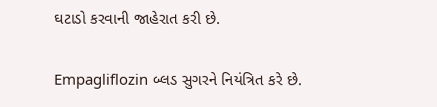ઘટાડો કરવાની જાહેરાત કરી છે.

Empagliflozin બ્લડ સુગરને નિયંત્રિત કરે છે.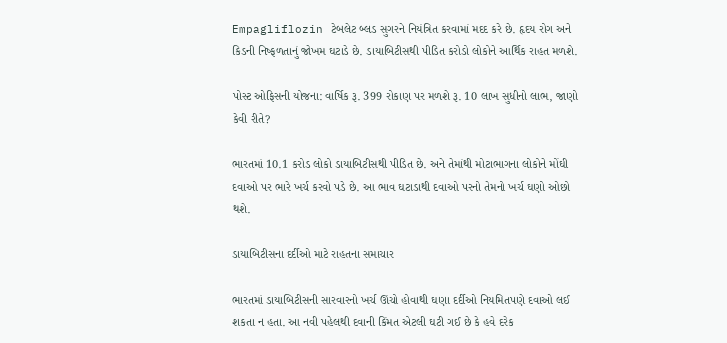Empagliflozin ટેબલેટ બ્લડ સુગરને નિયંત્રિત કરવામાં મદદ કરે છે. હૃદય રોગ અને કિડની નિષ્ફળતાનું જોખમ ઘટાડે છે. ડાયાબિટીસથી પીડિત કરોડો લોકોને આર્થિક રાહત મળશે.

પોસ્ટ ઓફિસની યોજના: વાર્ષિક રૂ. 399 રોકાણ પર મળશે રૂ. 10 લાખ સુધીનો લાભ, જાણો કેવી રીતે?

ભારતમાં 10.1 કરોડ લોકો ડાયાબિટીસથી પીડિત છે. અને તેમાંથી મોટાભાગના લોકોને મોંઘી દવાઓ પર ભારે ખર્ચ કરવો પડે છે. આ ભાવ ઘટાડાથી દવાઓ પરનો તેમનો ખર્ચ ઘણો ઓછો થશે.

ડાયાબિટીસના દર્દીઓ માટે રાહતના સમાચાર

ભારતમાં ડાયાબિટીસની સારવારનો ખર્ચ ઊંચો હોવાથી ઘણા દર્દીઓ નિયમિતપણે દવાઓ લઈ શકતા ન હતા. આ નવી પહેલથી દવાની કિંમત એટલી ઘટી ગઈ છે કે હવે દરેક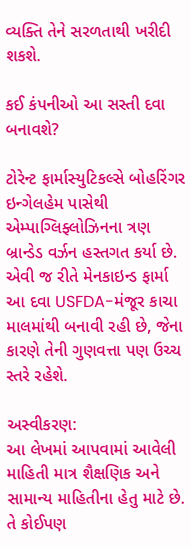વ્યક્તિ તેને સરળતાથી ખરીદી શકશે.

કઈ કંપનીઓ આ સસ્તી દવા બનાવશે?

ટોરેન્ટ ફાર્માસ્યુટિકલ્સે બોહરિંગર ઇન્ગેલહેમ પાસેથી એમ્પાગ્લિફ્લોઝિનના ત્રણ બ્રાન્ડેડ વર્ઝન હસ્તગત કર્યા છે. એવી જ રીતે મેનકાઇન્ડ ફાર્મા આ દવા USFDA-મંજૂર કાચા માલમાંથી બનાવી રહી છે, જેના કારણે તેની ગુણવત્તા પણ ઉચ્ચ સ્તરે રહેશે.

અસ્વીકરણ:
આ લેખમાં આપવામાં આવેલી માહિતી માત્ર શૈક્ષણિક અને સામાન્ય માહિતીના હેતુ માટે છે. તે કોઈપણ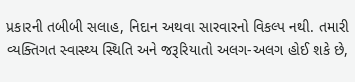પ્રકારની તબીબી સલાહ, નિદાન અથવા સારવારનો વિકલ્પ નથી. તમારી વ્યક્તિગત સ્વાસ્થ્ય સ્થિતિ અને જરૂરિયાતો અલગ-અલગ હોઈ શકે છે,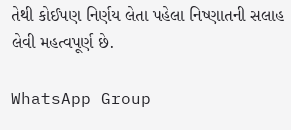તેથી કોઈપણ નિર્ણય લેતા પહેલા નિષ્ણાતની સલાહ લેવી મહત્વપૂર્ણ છે.

WhatsApp Group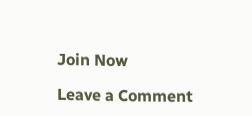Join Now

Leave a Comment